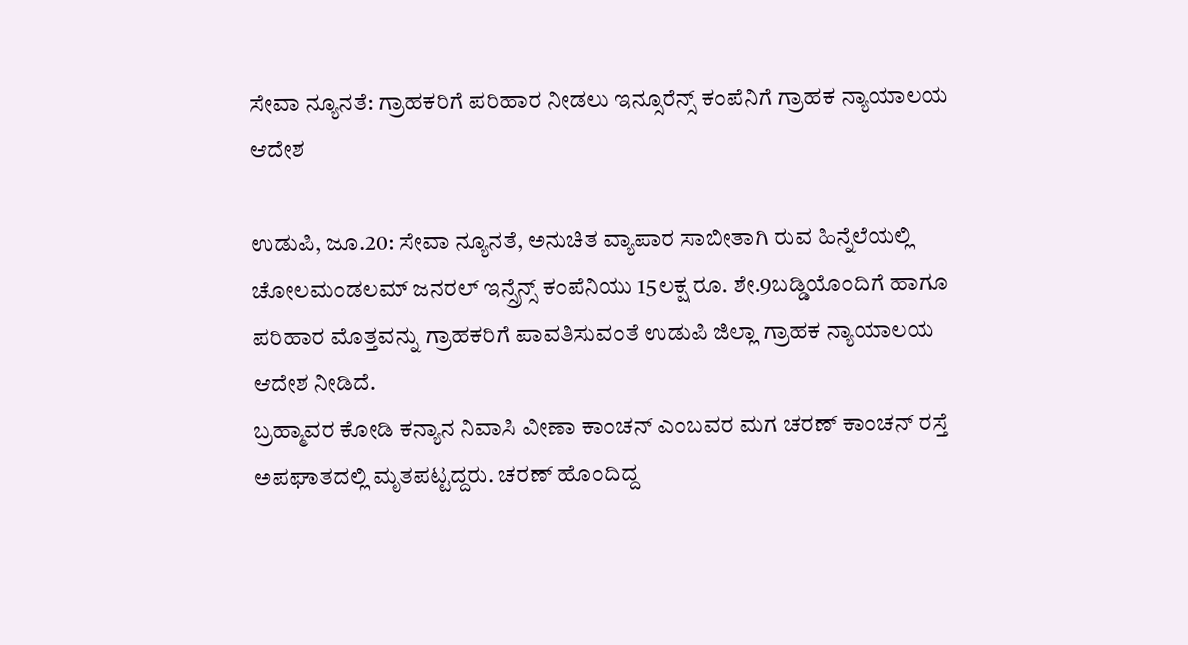ಸೇವಾ ನ್ಯೂನತೆ: ಗ್ರಾಹಕರಿಗೆ ಪರಿಹಾರ ನೀಡಲು ಇನ್ಸೂರೆನ್ಸ್ ಕಂಪೆನಿಗೆ ಗ್ರಾಹಕ ನ್ಯಾಯಾಲಯ ಆದೇಶ

ಉಡುಪಿ, ಜೂ.20: ಸೇವಾ ನ್ಯೂನತೆ, ಅನುಚಿತ ವ್ಯಾಪಾರ ಸಾಬೀತಾಗಿ ರುವ ಹಿನ್ನೆಲೆಯಲ್ಲಿ ಚೋಲಮಂಡಲಮ್ ಜನರಲ್ ಇನ್ಸ್ರೆನ್ಸ್ ಕಂಪೆನಿಯು 15ಲಕ್ಷ ರೂ. ಶೇ.9ಬಡ್ಡಿಯೊಂದಿಗೆ ಹಾಗೂ ಪರಿಹಾರ ಮೊತ್ತವನ್ನು ಗ್ರಾಹಕರಿಗೆ ಪಾವತಿಸುವಂತೆ ಉಡುಪಿ ಜಿಲ್ಲಾ ಗ್ರಾಹಕ ನ್ಯಾಯಾಲಯ ಆದೇಶ ನೀಡಿದೆ.
ಬ್ರಹ್ಮಾವರ ಕೋಡಿ ಕನ್ಯಾನ ನಿವಾಸಿ ವೀಣಾ ಕಾಂಚನ್ ಎಂಬವರ ಮಗ ಚರಣ್ ಕಾಂಚನ್ ರಸ್ತೆ ಅಪಘಾತದಲ್ಲಿ ಮೃತಪಟ್ಟದ್ದರು. ಚರಣ್ ಹೊಂದಿದ್ದ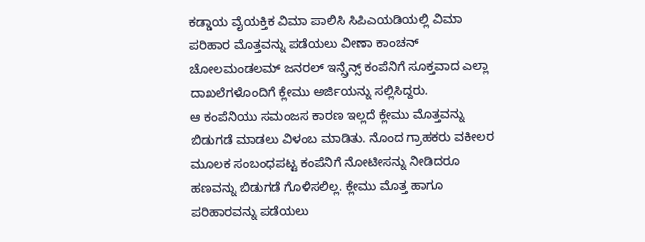ಕಡ್ಡಾಯ ವೈಯಕ್ತಿಕ ವಿಮಾ ಪಾಲಿಸಿ ಸಿಪಿಎಯಡಿಯಲ್ಲಿ ವಿಮಾ ಪರಿಹಾರ ಮೊತ್ತವನ್ನು ಪಡೆಯಲು ವೀಣಾ ಕಾಂಚನ್ ಚೋಲಮಂಡಲಮ್ ಜನರಲ್ ಇನ್ಸ್ರೆನ್ಸ್ ಕಂಪೆನಿಗೆ ಸೂಕ್ತವಾದ ಎಲ್ಲಾ ದಾಖಲೆಗಳೊಂದಿಗೆ ಕ್ಲೇಮು ಅರ್ಜಿಯನ್ನು ಸಲ್ಲಿಸಿದ್ದರು.
ಆ ಕಂಪೆನಿಯು ಸಮಂಜಸ ಕಾರಣ ಇಲ್ಲದೆ ಕ್ಲೇಮು ಮೊತ್ತವನ್ನು ಬಿಡುಗಡೆ ಮಾಡಲು ವಿಳಂಬ ಮಾಡಿತು. ನೊಂದ ಗ್ರಾಹಕರು ವಕೀಲರ ಮೂಲಕ ಸಂಬಂಧಪಟ್ಟ ಕಂಪೆನಿಗೆ ನೋಟೀಸನ್ನು ನೀಡಿದರೂ ಹಣವನ್ನು ಬಿಡುಗಡೆ ಗೊಳಿಸಲಿಲ್ಲ. ಕ್ಲೇಮು ಮೊತ್ತ ಹಾಗೂ ಪರಿಹಾರವನ್ನು ಪಡೆಯಲು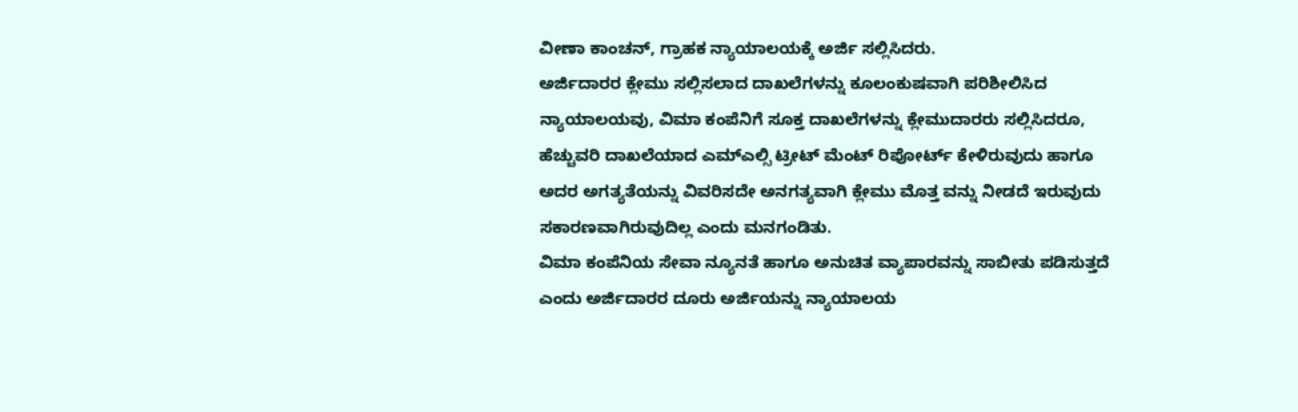ವೀಣಾ ಕಾಂಚನ್, ಗ್ರಾಹಕ ನ್ಯಾಯಾಲಯಕ್ಕೆ ಅರ್ಜಿ ಸಲ್ಲಿಸಿದರು.
ಅರ್ಜಿದಾರರ ಕ್ಲೇಮು ಸಲ್ಲಿಸಲಾದ ದಾಖಲೆಗಳನ್ನು ಕೂಲಂಕುಷವಾಗಿ ಪರಿಶೀಲಿಸಿದ ನ್ಯಾಯಾಲಯವು, ವಿಮಾ ಕಂಪೆನಿಗೆ ಸೂಕ್ತ ದಾಖಲೆಗಳನ್ನು ಕ್ಲೇಮುದಾರರು ಸಲ್ಲಿಸಿದರೂ, ಹೆಚ್ಚುವರಿ ದಾಖಲೆಯಾದ ಎಮ್ಎಲ್ಸಿ ಟ್ರೀಟ್ ಮೆಂಟ್ ರಿಪೋರ್ಟ್ ಕೇಳಿರುವುದು ಹಾಗೂ ಅದರ ಅಗತ್ಯತೆಯನ್ನು ವಿವರಿಸದೇ ಅನಗತ್ಯವಾಗಿ ಕ್ಲೇಮು ಮೊತ್ತ ವನ್ನು ನೀಡದೆ ಇರುವುದು ಸಕಾರಣವಾಗಿರುವುದಿಲ್ಲ ಎಂದು ಮನಗಂಡಿತು.
ವಿಮಾ ಕಂಪೆನಿಯ ಸೇವಾ ನ್ಯೂನತೆ ಹಾಗೂ ಅನುಚಿತ ವ್ಯಾಪಾರವನ್ನು ಸಾಬೀತು ಪಡಿಸುತ್ತದೆ ಎಂದು ಅರ್ಜಿದಾರರ ದೂರು ಅರ್ಜಿಯನ್ನು ನ್ಯಾಯಾಲಯ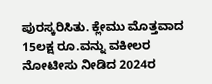ಪುರಸ್ಕರಿಸಿತು. ಕ್ಲೇಮು ಮೊತ್ತವಾದ 15ಲಕ್ಷ ರೂ.ವನ್ನು ವಕೀಲರ ನೋಟೀಸು ನೀಡಿದ 2024ರ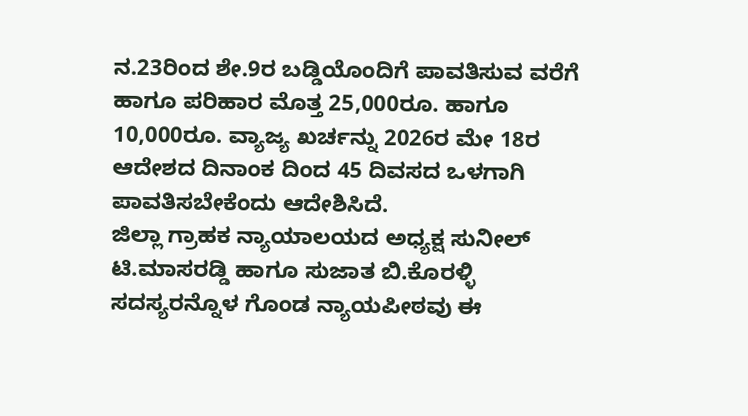ನ.23ರಿಂದ ಶೇ.9ರ ಬಡ್ಡಿಯೊಂದಿಗೆ ಪಾವತಿಸುವ ವರೆಗೆ ಹಾಗೂ ಪರಿಹಾರ ಮೊತ್ತ 25,000ರೂ. ಹಾಗೂ 10,000ರೂ. ವ್ಯಾಜ್ಯ ಖರ್ಚನ್ನು 2026ರ ಮೇ 18ರ ಆದೇಶದ ದಿನಾಂಕ ದಿಂದ 45 ದಿವಸದ ಒಳಗಾಗಿ ಪಾವತಿಸಬೇಕೆಂದು ಆದೇಶಿಸಿದೆ.
ಜಿಲ್ಲಾ ಗ್ರಾಹಕ ನ್ಯಾಯಾಲಯದ ಅಧ್ಯಕ್ಷ ಸುನೀಲ್ ಟಿ.ಮಾಸರಡ್ಡಿ ಹಾಗೂ ಸುಜಾತ ಬಿ.ಕೊರಳ್ಳಿ ಸದಸ್ಯರನ್ನೊಳ ಗೊಂಡ ನ್ಯಾಯಪೀಠವು ಈ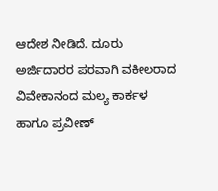ಆದೇಶ ನೀಡಿದೆ. ದೂರು ಅರ್ಜಿದಾರರ ಪರವಾಗಿ ವಕೀಲರಾದ ವಿವೇಕಾನಂದ ಮಲ್ಯ ಕಾರ್ಕಳ ಹಾಗೂ ಪ್ರವೀಣ್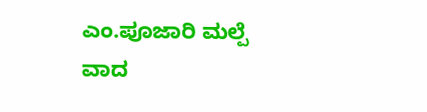ಎಂ.ಪೂಜಾರಿ ಮಲ್ಪೆ ವಾದ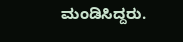ಮಂಡಿಸಿದ್ದರು.